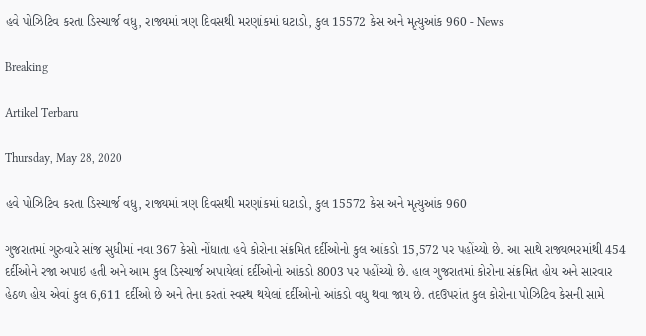હવે પોઝિટિવ કરતા ડિસ્ચાર્જ વધુ, રાજ્યમાં ત્રણ દિવસથી મરણાંકમાં ઘટાડો, કુલ 15572 કેસ અને મૃત્યુઆંક 960 - News

Breaking

Artikel Terbaru

Thursday, May 28, 2020

હવે પોઝિટિવ કરતા ડિસ્ચાર્જ વધુ, રાજ્યમાં ત્રણ દિવસથી મરણાંકમાં ઘટાડો, કુલ 15572 કેસ અને મૃત્યુઆંક 960

ગુજરાતમાં ગુરુવારે સાંજ સુધીમાં નવા 367 કેસો નોંધાતા હવે કોરોના સંક્રમિત દર્દીઓનો કુલ આંકડો 15,572 પર પહોંચ્યો છે. આ સાથે રાજ્યભરમાંથી 454 દર્દીઓને રજા અપાઇ હતી અને આમ કુલ ડિસ્ચાર્જ અપાયેલાં દર્દીઓનો આંકડો 8003 પર પહોંચ્યો છે. હાલ ગુજરાતમાં કોરોના સંક્રમિત હોય અને સારવાર હેઠળ હોય એવાં કુલ 6,611 દર્દીઓ છે અને તેના કરતાં સ્વસ્થ થયેલાં દર્દીઓનો આંકડો વધુ થવા જાય છે. તદઉપરાંત કુલ કોરોના પોઝિટિવ કેસની સામે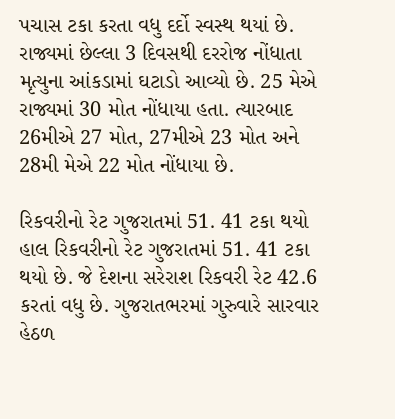પચાસ ટકા કરતા વધુ દર્દો સ્વસ્થ થયાં છે. રાજ્યમાં છેલ્લા 3 દિવસથી દરરોજ નોંધાતા મૃત્યુના આંકડામાં ઘટાડો આવ્યો છે. 25 મેએ રાજ્યમાં 30 મોત નોંધાયા હતા. ત્યારબાદ 26મીએ 27 મોત, 27મીએ 23 મોત અને 28મી મેએ 22 મોત નોંધાયા છે.

રિકવરીનો રેટ ગુજરાતમાં 51. 41 ટકા થયો
હાલ રિકવરીનો રેટ ગુજરાતમાં 51. 41 ટકા થયો છે. જે દેશના સરેરાશ રિકવરી રેટ 42.6 કરતાં વધુ છે. ગુજરાતભરમાં ગુરુવારે સારવાર હેઠળ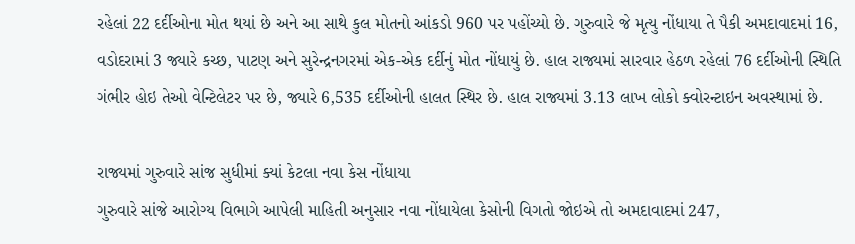રહેલાં 22 દર્દીઓના મોત થયાં છે અને આ સાથે કુલ મોતનો આંકડો 960 પર પહોંચ્યો છે. ગુરુવારે જે મૃત્યુ નોંધાયા તે પૈકી અમદાવાદમાં 16, વડોદરામાં 3 જ્યારે કચ્છ, પાટણ અને સુરેન્દ્રનગરમાં એક-એક દર્દીનું મોત નોંધાયું છે. હાલ રાજ્યમાં સારવાર હેઠળ રહેલાં 76 દર્દીઓની સ્થિતિ ગંભીર હોઇ તેઓ વેન્ટિલેટર પર છે, જ્યારે 6,535 દર્દીઓની હાલત સ્થિર છે. હાલ રાજ્યમાં 3.13 લાખ લોકો ક્વોરન્ટાઇન અવસ્થામાં છે.

રાજ્યમાં ગુરુવારે સાંજ સુધીમાં ક્યાં કેટલા નવા કેસ નોંધાયા
ગુરુવારે સાંજે આરોગ્ય વિભાગે આપેલી માહિતી અનુસાર નવા નોંધાયેલા કેસોની વિગતો જોઇએ તો અમદાવાદમાં 247,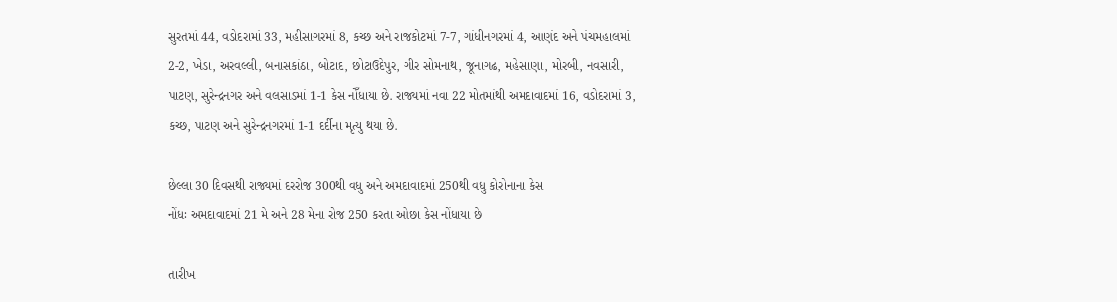સુરતમાં 44, વડોદરામાં 33, મહીસાગરમાં 8, કચ્છ અને રાજકોટમાં 7-7, ગાંધીનગરમાં 4, આણંદ અને પંચમહાલમાં 2-2, ખેડા, અરવલ્લી, બનાસકાંઠા, બોટાદ, છોટાઉદેપુર, ગીર સોમનાથ, જૂનાગઢ, મહેસાણા, મોરબી, નવસારી, પાટણ, સુરેન્દ્રનગર અને વલસાડમાં 1-1 કેસ નોઁધાયા છે. રાજ્યમાં નવા 22 મોતમાંથી અમદાવાદમાં 16, વડોદરામાં 3, કચ્છ, પાટણ અને સુરેન્દ્રનગરમાં 1-1 દર્દીના મૃત્યુ થયા છે.

છેલ્લા 30 દિવસથી રાજ્યમાં દરરોજ 300થી વધુ અને અમદાવાદમાં 250થી વધુ કોરોનાના કેસ
નોંધઃ અમદાવાદમાં 21 મે અને 28 મેના રોજ 250 કરતા ઓછા કેસ નોંધાયા છે

તારીખ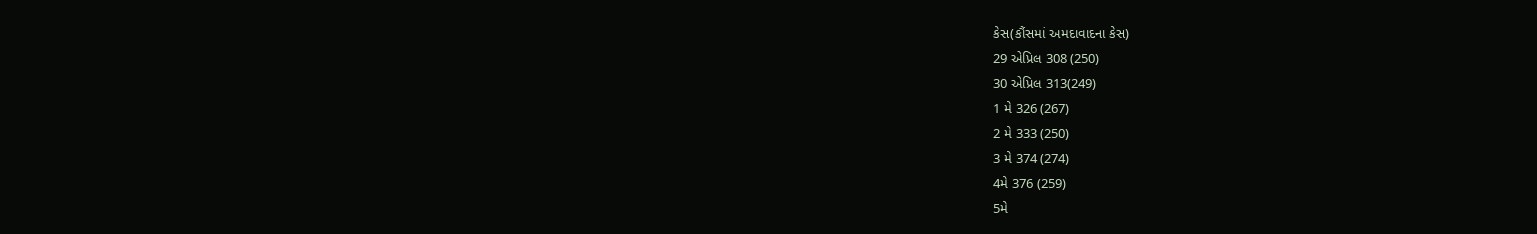કેસ(કૌંસમાં અમદાવાદના કેસ)
29 એપ્રિલ 308 (250)
30 એપ્રિલ 313(249)
1 મે 326 (267)
2 મે 333 (250)
3 મે 374 (274)
4મે 376 (259)
5મે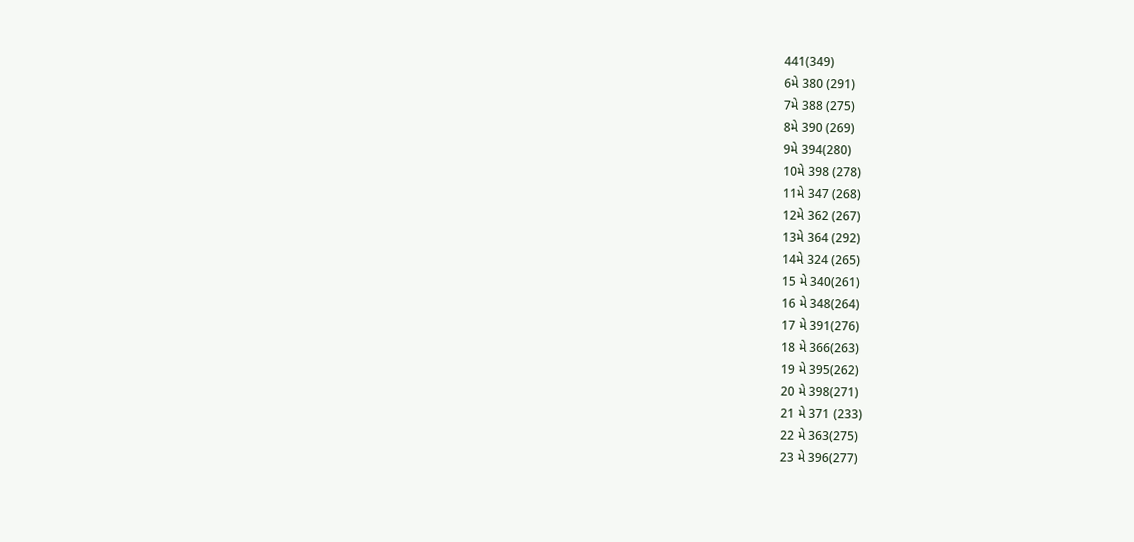441(349)
6મે 380 (291)
7મે 388 (275)
8મે 390 (269)
9મે 394(280)
10મે 398 (278)
11મે 347 (268)
12મે 362 (267)
13મે 364 (292)
14મે 324 (265)
15 મે 340(261)
16 મે 348(264)
17 મે 391(276)
18 મે 366(263)
19 મે 395(262)
20 મે 398(271)
21 મે 371 (233)
22 મે 363(275)
23 મે 396(277)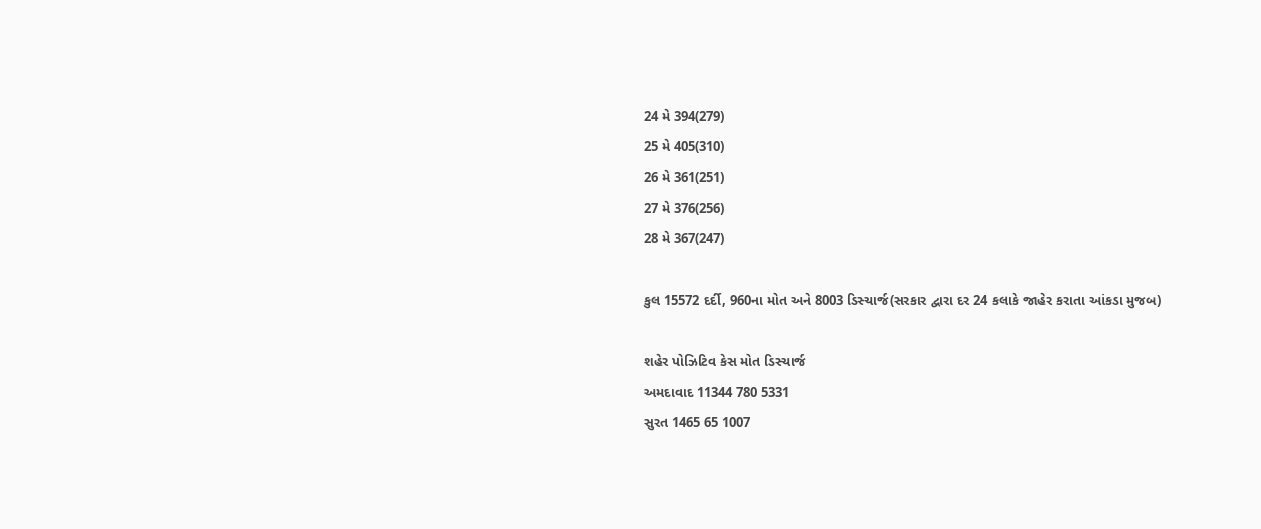24 મે 394(279)
25 મે 405(310)
26 મે 361(251)
27 મે 376(256)
28 મે 367(247)

કુલ 15572 દર્દી, 960ના મોત અને 8003 ડિસ્ચાર્જ(સરકાર દ્વારા દર 24 કલાકે જાહેર કરાતા આંકડા મુજબ)

શહેર પોઝિટિવ કેસ મોત ડિસ્ચાર્જ
અમદાવાદ 11344 780 5331
સુરત 1465 65 1007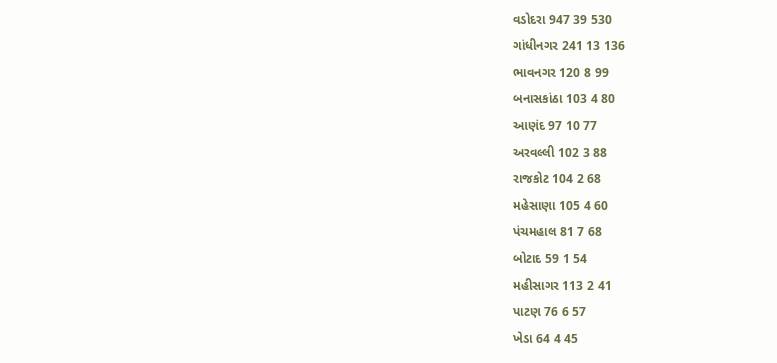વડોદરા 947 39 530
ગાંધીનગર 241 13 136
ભાવનગર 120 8 99
બનાસકાંઠા 103 4 80
આણંદ 97 10 77
અરવલ્લી 102 3 88
રાજકોટ 104 2 68
મહેસાણા 105 4 60
પંચમહાલ 81 7 68
બોટાદ 59 1 54
મહીસાગર 113 2 41
પાટણ 76 6 57
ખેડા 64 4 45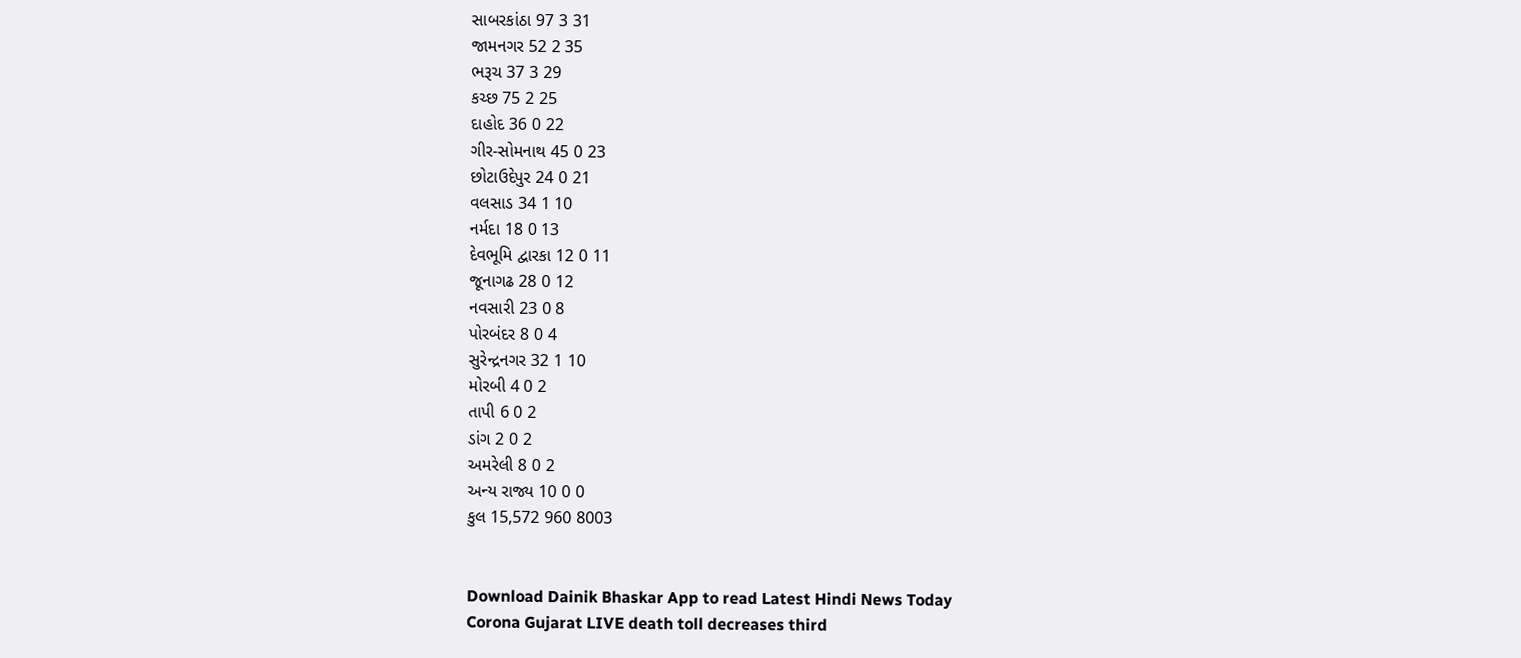સાબરકાંઠા 97 3 31
જામનગર 52 2 35
ભરૂચ 37 3 29
કચ્છ 75 2 25
દાહોદ 36 0 22
ગીર-સોમનાથ 45 0 23
છોટાઉદેપુર 24 0 21
વલસાડ 34 1 10
નર્મદા 18 0 13
દેવભૂમિ દ્વારકા 12 0 11
જૂનાગઢ 28 0 12
નવસારી 23 0 8
પોરબંદર 8 0 4
સુરેન્દ્રનગર 32 1 10
મોરબી 4 0 2
તાપી 6 0 2
ડાંગ 2 0 2
અમરેલી 8 0 2
અન્ય રાજ્ય 10 0 0
કુલ 15,572 960 8003


Download Dainik Bhaskar App to read Latest Hindi News Today
Corona Gujarat LIVE death toll decreases third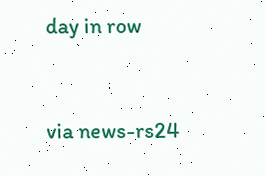day in row


via news-rs24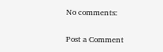No comments:

Post a Comment